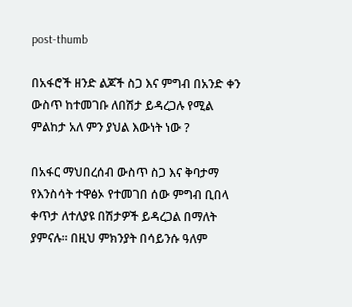post-thumb

በአፋሮች ዘንድ ልጆች ስጋ እና ምግብ በአንድ ቀን ውስጥ ከተመገቡ ለበሽታ ይዳረጋሉ የሚል ምልከታ አለ ምን ያህል እውነት ነው ?

በአፋር ማህበረሰብ ውስጥ ስጋ እና ቅባታማ የእንስሳት ተዋፅኦ የተመገበ ሰው ምግብ ቢበላ ቀጥታ ለተለያዩ በሽታዎች ይዳረጋል በማለት ያምናሉ። በዚህ ምክንያት በሳይንሱ ዓለም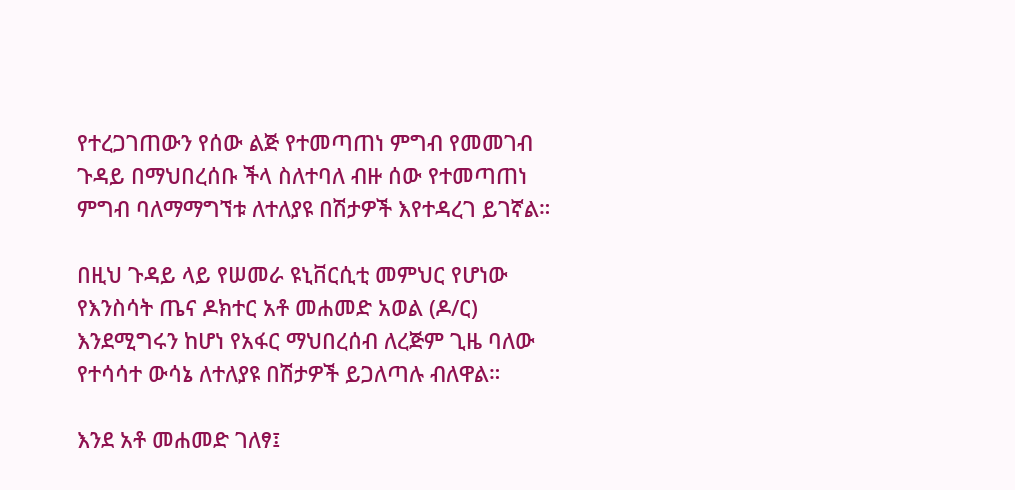የተረጋገጠውን የሰው ልጅ የተመጣጠነ ምግብ የመመገብ ጉዳይ በማህበረሰቡ ችላ ስለተባለ ብዙ ሰው የተመጣጠነ ምግብ ባለማማግኘቱ ለተለያዩ በሽታዎች እየተዳረገ ይገኛል።

በዚህ ጉዳይ ላይ የሠመራ ዩኒቨርሲቲ መምህር የሆነው የእንስሳት ጤና ዶክተር አቶ መሐመድ አወል (ዶ/ር) እንደሚግሩን ከሆነ የአፋር ማህበረሰብ ለረጅም ጊዜ ባለው የተሳሳተ ውሳኔ ለተለያዩ በሽታዎች ይጋለጣሉ ብለዋል።

እንደ አቶ መሐመድ ገለፃ፤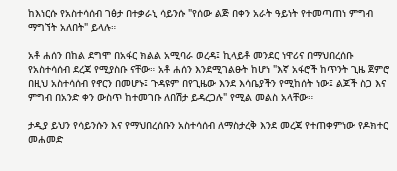ከእነርሱ የአስተሳሰብ ገፅታ በተቃራኒ ሳይንሱ "የሰው ልጅ በቀን አራት ዓይነት የተመጣጠነ ምግብ ማግኘት አለበት" ይላሉ።

አቶ ሐሰን በከል ደግሞ በአፋር ክልል አሚባራ ወረዳ፤ ኪላይቶ መንደር ነዋሪና በማህበረሰቡ የአስተሳሰብ ደረጃ የሚያስቡ ናቸው። አቶ ሐሰን እንደሚገልፁት ከሆነ "እኛ አፋሮች ከጥንት ጊዜ ጀምሮ በዚህ አስተሳሰብ የኖርን በመሆኑ፤ ጉዳዩም በየጊዜው እንደ እሳቤያችን የሚከሰት ነው፤ ልጆች ስጋ እና ምግብ በአንድ ቀን ውስጥ ከተመገቡ ለበሽታ ይዳረጋሉ" የሚል መልስ አላቸው።

ታዲያ ይህን የሳይንሱን እና የማህበረሰቡን አስተሳሰብ ለማስታረቅ እንደ መረጃ የተጠቀምነው የዶክተር መሐመድ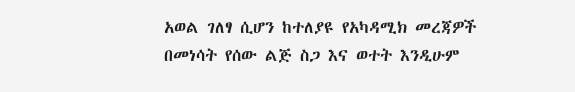አወል ገለፃ ሲሆን ከተለያዩ የአካዳሚክ መረጃዎች በመነሳት የሰው ልጅ ስጋ እና ወተት እንዲሁም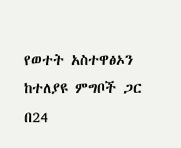የወተት አስተዋፅኦን ከተለያዩ ምግቦች ጋር በ24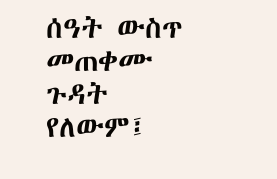ሰዓት ውስጥ መጠቀሙ ጉዳት የለውም፤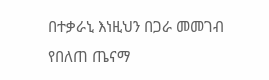በተቃራኒ እነዚህን በጋራ መመገብ የበለጠ ጤናማ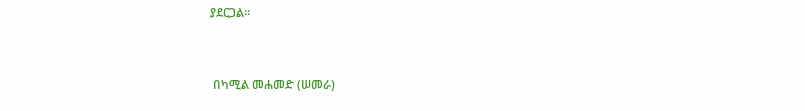ያደርጋል።


 በካሚል መሐመድ (ሠመራ)